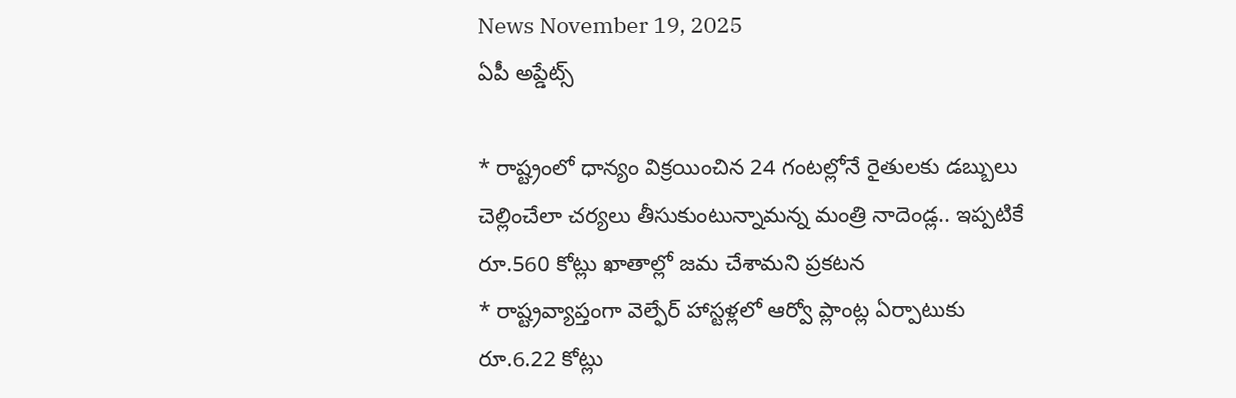News November 19, 2025
ఏపీ అప్డేట్స్

* రాష్ట్రంలో ధాన్యం విక్రయించిన 24 గంటల్లోనే రైతులకు డబ్బులు చెల్లించేలా చర్యలు తీసుకుంటున్నామన్న మంత్రి నాదెండ్ల.. ఇప్పటికే రూ.560 కోట్లు ఖాతాల్లో జమ చేశామని ప్రకటన
* రాష్ట్రవ్యాప్తంగా వెల్ఫేర్ హాస్టళ్లలో ఆర్వో ప్లాంట్ల ఏర్పాటుకు రూ.6.22 కోట్లు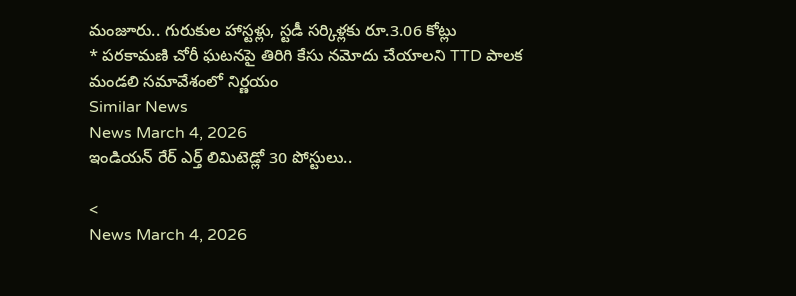మంజూరు.. గురుకుల హాస్టళ్లు, స్టడీ సర్కిళ్లకు రూ.3.06 కోట్లు
* పరకామణి చోరీ ఘటనపై తిరిగి కేసు నమోదు చేయాలని TTD పాలక మండలి సమావేశంలో నిర్ణయం
Similar News
News March 4, 2026
ఇండియన్ రేర్ ఎర్త్ లిమిటెడ్లో 30 పోస్టులు..

<
News March 4, 2026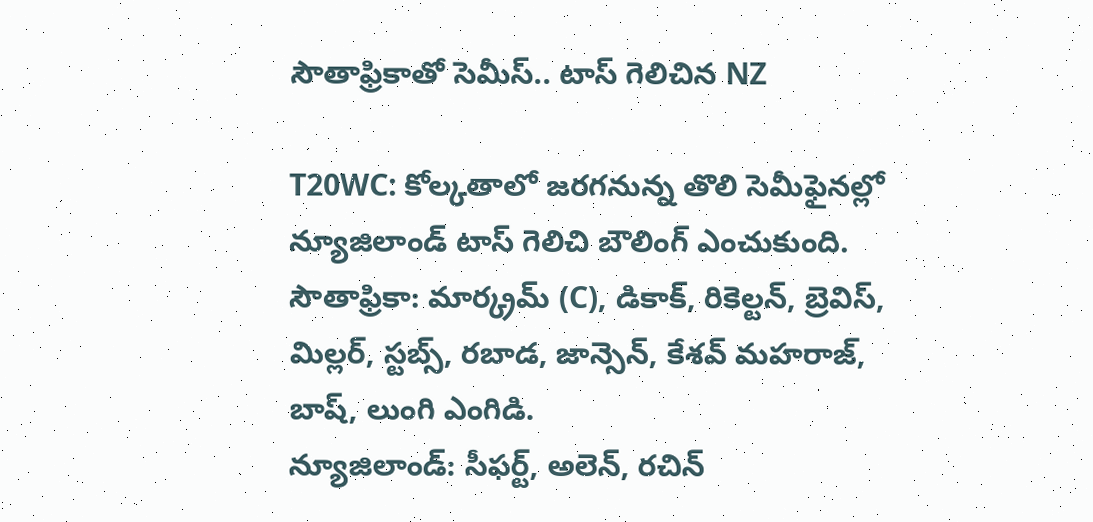సౌతాఫ్రికాతో సెమీస్.. టాస్ గెలిచిన NZ

T20WC: కోల్కతాలో జరగనున్న తొలి సెమీఫైనల్లో న్యూజిలాండ్ టాస్ గెలిచి బౌలింగ్ ఎంచుకుంది.
సౌతాఫ్రికా: మార్క్రమ్ (C), డికాక్, రికెల్టన్, బ్రెవిస్, మిల్లర్, స్టబ్స్, రబాడ, జాన్సెన్, కేశవ్ మహరాజ్, బాష్, లుంగి ఎంగిడి.
న్యూజిలాండ్: సీఫర్ట్, అలెన్, రచిన్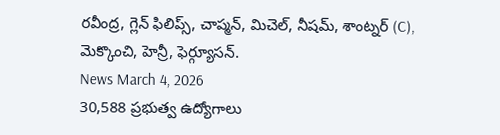రవీంద్ర, గ్లెన్ ఫిలిప్స్, చాప్మన్, మిచెల్, నీషమ్, శాంట్నర్ (C), మెక్కొంచి, హెన్రీ, ఫెర్గ్యూసన్.
News March 4, 2026
30,588 ప్రభుత్వ ఉద్యోగాలు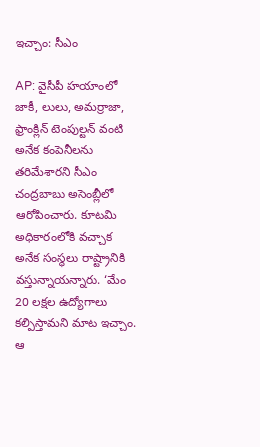ఇచ్చాం: సీఎం

AP: వైసీపీ హయాంలో జాకీ, లులు, అమర్రాజా, ఫ్రాంక్లిన్ టెంపుల్టన్ వంటి అనేక కంపెనీలను తరిమేశారని సీఎం చంద్రబాబు అసెంబ్లీలో ఆరోపించారు. కూటమి అధికారంలోకి వచ్చాక అనేక సంస్థలు రాష్ట్రానికి వస్తున్నాయన్నారు. ‘మేం 20 లక్షల ఉద్యోగాలు కల్పిస్తామని మాట ఇచ్చాం. ఆ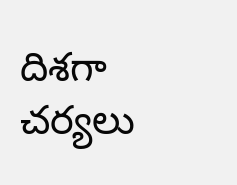దిశగా చర్యలు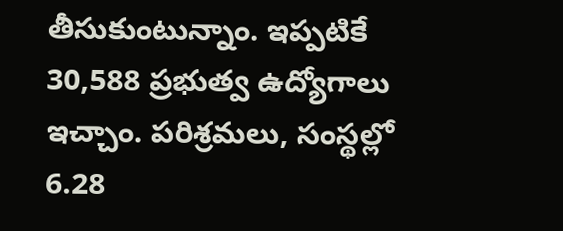తీసుకుంటున్నాం. ఇప్పటికే 30,588 ప్రభుత్వ ఉద్యోగాలు ఇచ్చాం. పరిశ్రమలు, సంస్థల్లో 6.28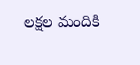లక్షల మందికి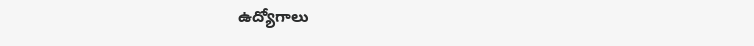ఉద్యోగాలు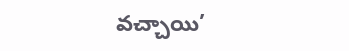వచ్చాయి’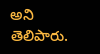అని తెలిపారు.